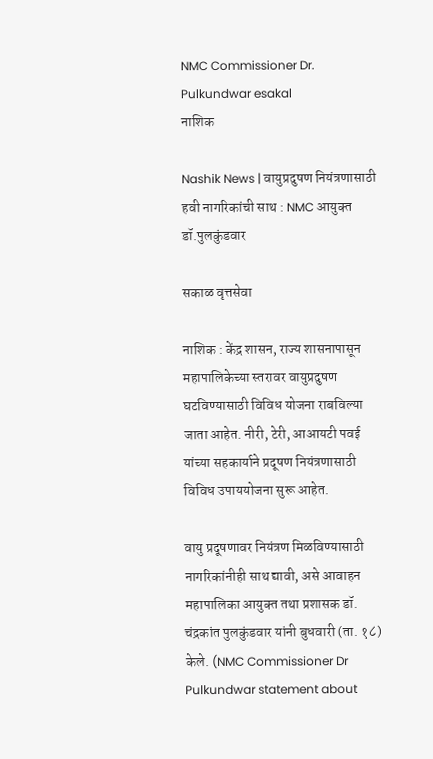NMC Commissioner Dr. Pulkundwar esakal
नाशिक

Nashik News | वायुप्रदुषण नियंत्रणासाठी हवी नागरिकांची साथ : NMC आयुक्‍त डॉ.पुलकुंडवार

सकाळ वृत्तसेवा

नाशिक : केंद्र शासन, राज्‍य शासनापासून महापालिकेच्‍या स्‍तरावर वायुप्रदुषण घटविण्यासाठी विविध योजना राबविल्‍या जाता आहेत. नीरी, टेरी, आआयटी पवई यांच्‍या सहकार्याने प्रदूषण नियंत्रणासाठी विविध उपाययोजना सुरू आहेत.

वायु प्रदूषणावर नियंत्रण मिळविण्यासाठी नागरिकांनीही साथ द्यावी, असे आवाहन महापालिका आयुक्‍त तथा प्रशासक डॉ. चंद्रकांत पुलकुंडवार यांनी बुधवारी (ता. १८) केले. (NMC Commissioner Dr Pulkundwar statement about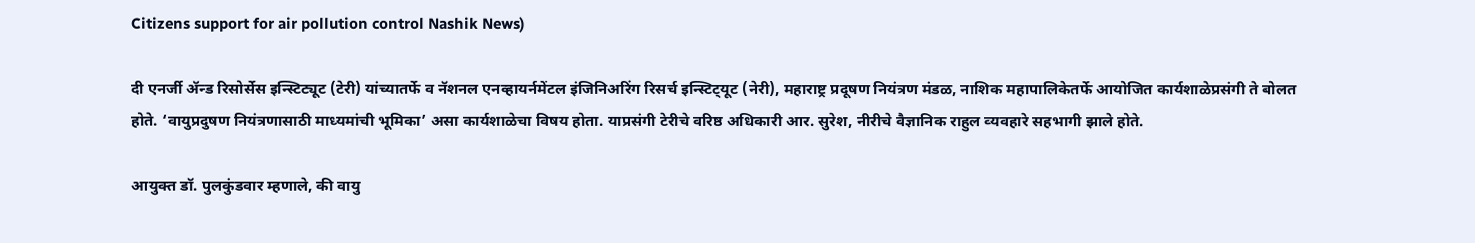Citizens support for air pollution control Nashik News)

दी एनर्जी ॲन्ड रिसोर्सेस इन्‍स्‍टिट्यूट (टेरी) यांच्‍यातर्फे व नॅशनल एनव्‍हायर्नमेंटल इंजिनिअरिंग रिसर्च इन्‍स्‍टिट्‍यूट (नेरी), महाराष्ट्र प्रदूषण नियंत्रण मंडळ, नाशिक महापालिकेतर्फे आयोजित कार्यशाळेप्रसंगी ते बोलत होते. ‘वायुप्रदुषण नियंत्रणासाठी माध्यमांची भूमिका’ असा कार्यशाळेचा विषय होता. याप्रसंगी टेरीचे वरिष्ठ अधिकारी आर. सुरेश, नीरीचे वैज्ञानिक राहुल व्‍यवहारे सहभागी झाले होते.

आयुक्‍त डॉ. पुलकुंडवार म्‍हणाले, की वायु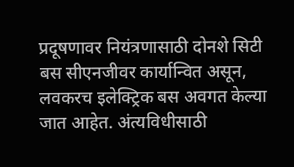प्रदूषणावर नियंत्रणासाठी दोनशे सिटी बस सीएनजीवर कार्यान्‍वित असून, लवकरच इलेक्‍ट्रिक बस अवगत केल्‍या जात आहेत. अंत्‍यविधीसाठी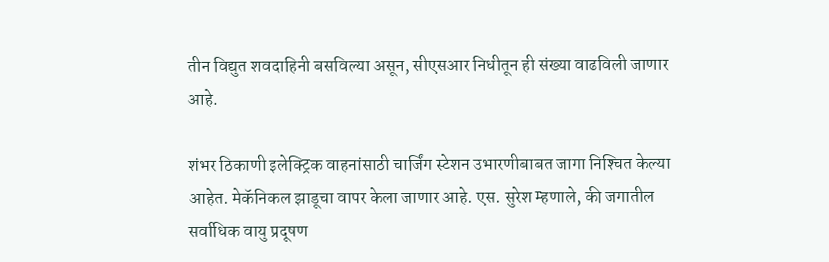तीन विद्युत शवदाहिनी बसविल्या असून, सीएसआर निधीतून ही संख्या वाढविली जाणार आहे.

शंभर ठिकाणी इलेक्‍ट्रिक वाहनांसाठी चार्जिंग स्‍टेशन उभारणीबाबत जागा निश्‍चित केल्‍या आहेत. मेकॅनिकल झाडूचा वापर केला जाणार आहे. एस. सुरेश म्‍हणाले, की जगातील सर्वाधिक वायु प्रदूषण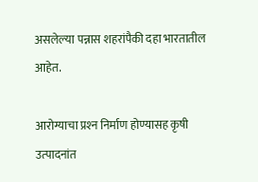असलेल्‍या पन्नास शहरांपैकी दहा भारतातील आहेत.

आरोग्‍याचा प्रश्‍न निर्माण होण्यासह कृषी उत्‍पादनांत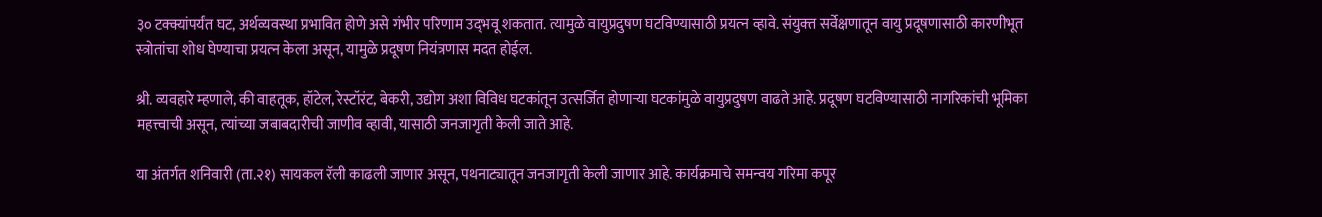३० टक्क्यांपर्यंत घट, अर्थव्‍यवस्‍था प्रभावित होणे असे गंभीर परिणाम उद्‍भवू शकतात. त्यामुळे वायुप्रदुषण घटविण्यासाठी प्रयत्‍न व्‍हावे. संयुक्‍त सर्वेक्षणातून वायु प्रदूषणासाठी कारणीभूत स्‍त्रोतांचा शोध घेण्याचा प्रयत्‍न केला असून, यामुळे प्रदूषण नियंत्रणास मदत होईल.

श्री. व्‍यवहारे म्‍हणाले, की वाहतूक, हॉटेल, रेस्टॉरंट, बेकरी, उद्योग अशा विविध घटकांतून उत्‍सर्जित होणाऱ्या घटकांमुळे वायुप्रदुषण वाढते आहे. प्रदूषण घटविण्यासाठी नागरिकांची भूमिका महत्त्वाची असून, त्‍यांच्‍या जबाबदारीची जाणीव व्‍हावी, यासाठी जनजागृती केली जाते आहे.

या अंतर्गत शनिवारी (ता.२१) सायकल रॅली काढली जाणार असून, पथनाट्यातून जनजागृती केली जाणार आहे. कार्यक्रमाचे समन्‍वय गरिमा कपूर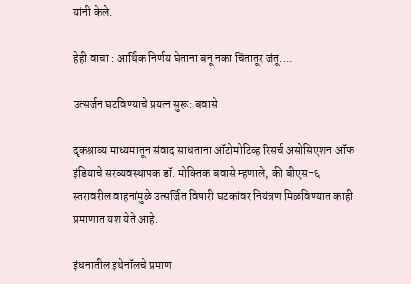यांनी केले.

हेही वाचा : आर्थिक निर्णय घेताना बनू नका चिंतातूर जंतू....

उत्‍सर्जन घटविण्याचे प्रयत्‍न सुरू: बवासे

दृकश्राव्‍य माध्यमातून संवाद साधताना ऑटोमोटिव्ह रिसर्च असोसिएशन ऑफ इंडियाचे सरव्‍यवस्‍थापक डॉ. मोक्‍तिक बवासे म्‍हणाले, की बीएस-६ स्‍तरावरील वाहनांमुळे उत्‍सर्जित विषारी घटकांवर नियंत्रण मिळविण्यात काही प्रमाणात यश येते आहे.

इंधनातील इथेनॉलचे प्रमाण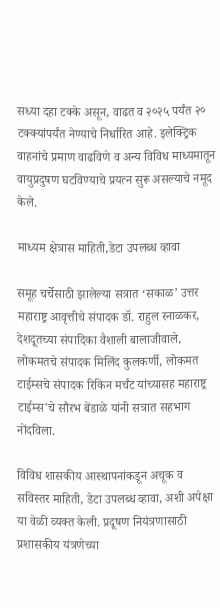सध्या दहा टक्‍के असून, वाढत व २०२५ पर्यंत २० टक्क्यांपर्यंत नेण्याचे निर्धारित आहे. इलेक्‍ट्रिक वाहनांचे प्रमाण वाढविणे व अन्‍य विविध माध्यमातून वायुप्रदुषण घटविण्याचे प्रयत्‍न सुरू असल्‍याचे नमूद केले.

माध्यम क्षेत्रास माहिती,डेटा उपलब्‍ध व्‍हावा

समूह चर्चेसाठी झालेल्‍या सत्रात ‘सकाळ’ उत्तर महाराष्ट्र आवृत्तीचे संपादक डॉ. राहुल रनाळकर, देशदूतच्‍या संपादिका वैशाली बालाजीवाले, लोकमतचे संपादक मिलिंद कुलकर्णी, लोकमत टाईम्‍सचे संपादक रिकिन मर्चंट यांच्‍यासह महाराष्ट्र टाईम्स'चे सौरभ बेंडाळे यांनी सत्रात सहभाग नोंदविला.

विविध शासकीय आस्‍थापनांकडून अचूक व सविस्‍तर माहिती, डेटा उपलब्‍ध व्‍हावा, अशी अपेक्षा या वेळी व्‍यक्‍त केली. प्रदूषण नियंत्रणासाठी प्रशासकीय यंत्रणेच्‍या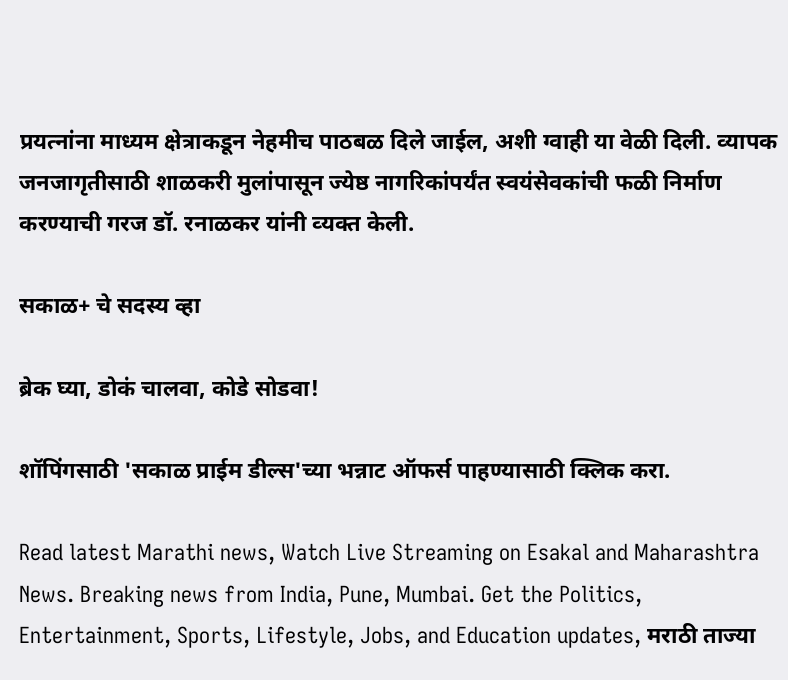प्रयत्‍नांना माध्यम क्षेत्राकडून नेहमीच पाठबळ दिले जाईल, अशी ग्‍वाही या वेळी दिली. व्‍यापक जनजागृतीसाठी शाळकरी मुलांपासून ज्‍येष्ठ नागरिकांपर्यंत स्‍वयंसेवकांची फळी निर्माण करण्याची गरज डॉ. रनाळकर यांनी व्‍यक्‍त केली.

सकाळ+ चे सदस्य व्हा

ब्रेक घ्या, डोकं चालवा, कोडे सोडवा!

शॉपिंगसाठी 'सकाळ प्राईम डील्स'च्या भन्नाट ऑफर्स पाहण्यासाठी क्लिक करा.

Read latest Marathi news, Watch Live Streaming on Esakal and Maharashtra News. Breaking news from India, Pune, Mumbai. Get the Politics, Entertainment, Sports, Lifestyle, Jobs, and Education updates, मराठी ताज्या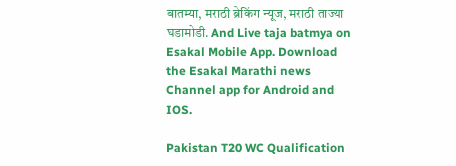बातम्या, मराठी ब्रेकिंग न्यूज, मराठी ताज्या घडामोडी. And Live taja batmya on Esakal Mobile App. Download the Esakal Marathi news Channel app for Android and IOS.

Pakistan T20 WC Qualification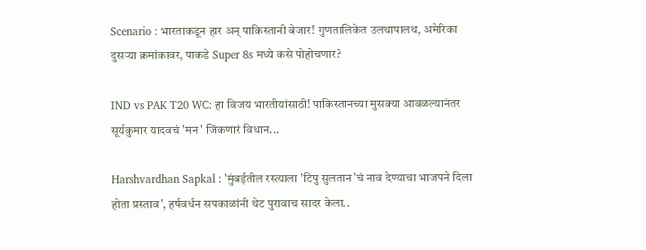Scenario : भारताकडून हार अन् पाकिस्तानी बेजार! गुणतालिकेत उलथापालथ, अमेरिका दुसऱ्या क्रमांकावर, पाकडे Super 8s मध्ये कसे पोहोचणार?

IND vs PAK T20 WC: हा विजय भारतीयांसाठी! पाकिस्तानच्या मुसक्या आवळल्यानंतर सूर्यकुमार यादवचं 'मन' जिंकणारं विधान...

Harshvardhan Sapkal : 'मुंबईतील रस्त्याला 'टिपु सुलतान'चं नाव देण्याचा भाजपने दिला होता प्रस्ताव', हर्षवर्धन सपकाळांनी थेट पुरावाच सादर केला..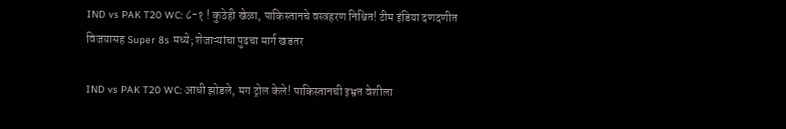IND vs PAK T20 WC: ८-१ ! कुठेही खेळा, पाकिस्तानचे वस्त्रहरण निश्चित! टीम इंडिया दणदणीत विजयासह Super 8s मध्ये; शेजाऱ्यांचा पुढचा मार्ग खडतर

IND vs PAK T20 WC: आधी झोडले, मग ट्रोल केले! पाकिस्तानची इभ्रत वेशीला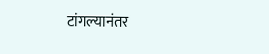टांगल्यानंतर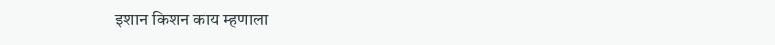इशान किशन काय म्हणाला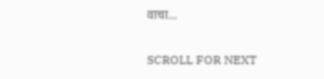वाचा...

SCROLL FOR NEXT